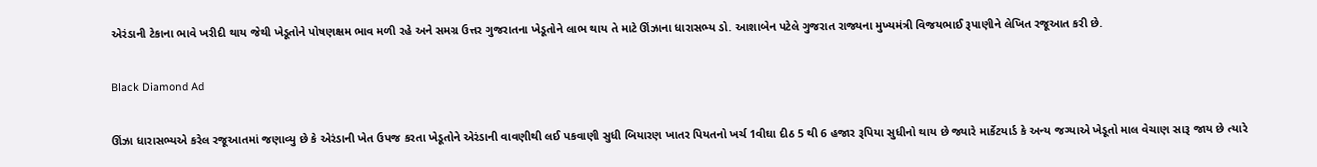એરંડાની ટેકાના ભાવે ખરીદી થાય જેથી ખેડૂતોને પોષણક્ષમ ભાવ મળી રહે અને સમગ્ર ઉત્તર ગુજરાતના ખેડૂતોને લાભ થાય તે માટે ઊંઝાના ધારાસભ્ય ડો. આશાબેન પટેલે ગુજરાત રાજ્યના મુખ્યમંત્રી વિજયભાઈ રૂપાણીને લેખિત રજૂઆત કરી છે.

Black Diamond Ad

ઊંઝા ધારાસભ્યએ કરેલ રજૂઆતમાં જણાવ્યુ છે કે એરંડાની ખેત ઉપજ કરતા ખેડૂતોને એરંડાની વાવણીથી લઈ પકવાણી સુધી બિયારણ ખાતર પિયતનો ખર્ચ 1વીઘા દીઠ 5 થી 6 હજાર રૂપિયા સુધીનો થાય છે જ્યારે માર્કેટયાર્ડ કે અન્ય જગ્યાએ ખેડૂતો માલ વેચાણ સારૂ જાય છે ત્યારે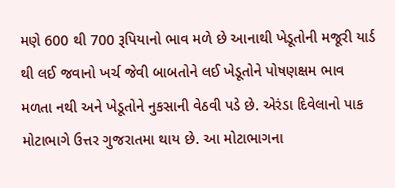મણે 600 થી 700 રૂપિયાનો ભાવ મળે છે આનાથી ખેડૂતોની મજૂરી યાર્ડ થી લઈ જવાનો ખર્ચ જેવી બાબતોને લઈ ખેડૂતોને પોષણક્ષમ ભાવ મળતા નથી અને ખેડૂતોને નુકસાની વેઠવી પડે છે. એરંડા દિવેલાનો પાક મોટાભાગે ઉત્તર ગુજરાતમા થાય છે. આ મોટાભાગના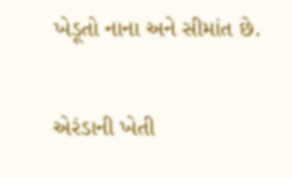ખેડૂતો નાના અને સીમાંત છે.

એરંડાની ખેતી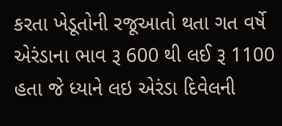કરતા ખેડૂતોની રજૂઆતો થતા ગત વર્ષે એરંડાના ભાવ રૂ 600 થી લઈ રૂ 1100 હતા જે ધ્યાને લઇ એરંડા દિવેલની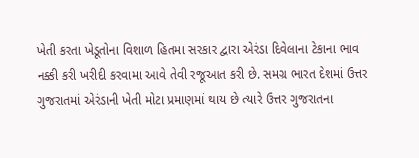ખેતી કરતા ખેડૂતોના વિશાળ હિતમા સરકાર દ્વારા એરંડા દિવેલાના ટેકાના ભાવ નક્કી કરી ખરીદી કરવામા આવે તેવી રજૂઆત કરી છે. સમગ્ર ભારત દેશમાં ઉત્તર ગુજરાતમાં એરંડાની ખેતી મોટા પ્રમાણમાં થાય છે ત્યારે ઉત્તર ગુજરાતના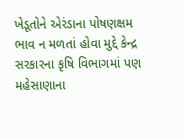ખેડૂતોને એરંડાના પોષણક્ષમ ભાવ ન મળતાં હોવા મુદ્દે કેન્દ્ર સરકારના કૃષિ વિભાગમાં પણ મહેસાણાના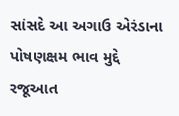સાંસદે આ અગાઉ એરંડાના પોષણક્ષમ ભાવ મુદ્દે રજૂઆત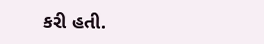કરી હતી.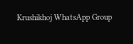Krushikhoj WhatsApp Group